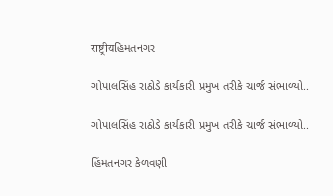राष्ट्रीयહિમતનગર

ગોપાલસિંહ રાઠોડે કાર્યકારી પ્રમુખ તરીકે ચાર્જ સંભાળ્યો..

ગોપાલસિંહ રાઠોડે કાર્યકારી પ્રમુખ તરીકે ચાર્જ સંભાળ્યો..

હિંમતનગર કેળવણી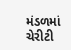મંડળમાં ચેરીટી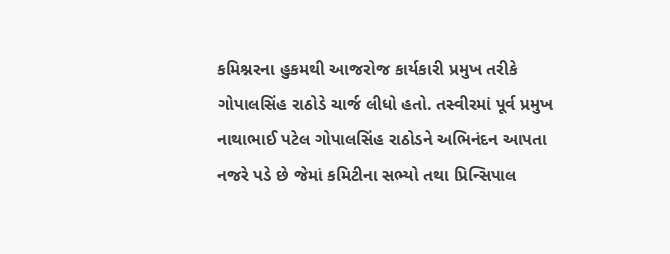કમિશ્નરના હુકમથી આજરોજ કાર્યકારી પ્રમુખ તરીકે ગોપાલસિંહ રાઠોડે ચાર્જ લીધો હતો. તસ્વીરમાં પૂર્વ પ્રમુખ નાથાભાઈ પટેલ ગોપાલસિંહ રાઠોડને અભિનંદન આપતા નજરે પડે છે જેમાં કમિટીના સભ્યો તથા પ્રિન્સિપાલ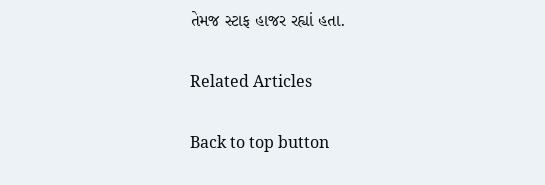તેમજ સ્ટાફ હાજર રહ્યાં હતા.

Related Articles

Back to top button